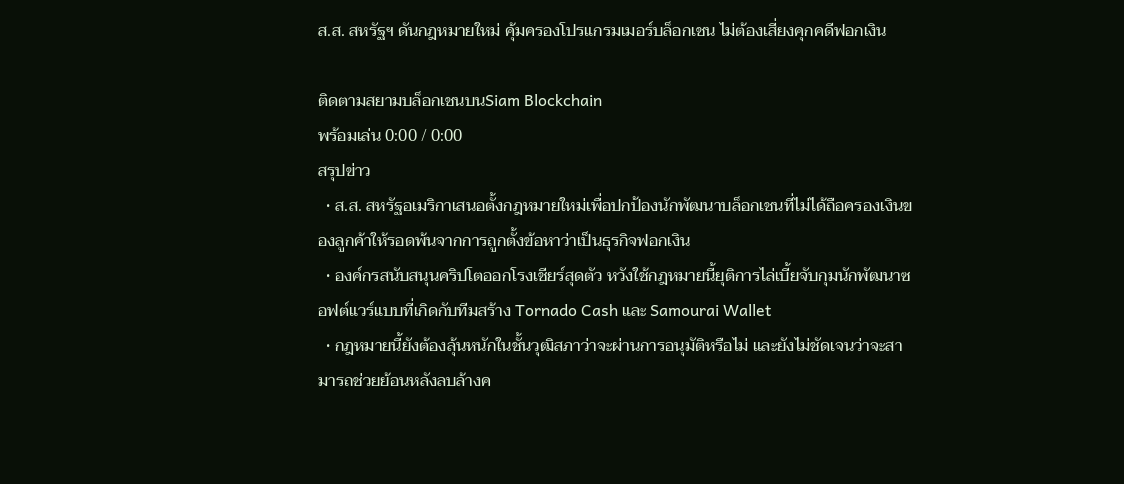ส.ส. สหรัฐฯ ดันกฎหมายใหม่ คุ้มครองโปรแกรมเมอร์บล็อกเชน ไม่ต้องเสี่ยงคุกคดีฟอกเงิน

ติดตามสยามบล็อกเชนบนSiam Blockchain
พร้อมเล่น 0:00 / 0:00
สรุปข่าว
  • ส.ส. สหรัฐอเมริกาเสนอตั้งกฎหมายใหม่เพื่อปกป้องนักพัฒนาบล็อกเชนที่ไม่ได้ถือครองเงินของลูกค้าให้รอดพ้นจากการถูกตั้งข้อหาว่าเป็นธุรกิจฟอกเงิน
  • องค์กรสนับสนุนคริปโตออกโรงเชียร์สุดตัว หวังใช้กฎหมายนี้ยุติการไล่เบี้ยจับกุมนักพัฒนาซอฟต์แวร์แบบที่เกิดกับทีมสร้าง Tornado Cash และ Samourai Wallet
  • กฎหมายนี้ยังต้องลุ้นหนักในชั้นวุฒิสภาว่าจะผ่านการอนุมัติหรือไม่ และยังไม่ชัดเจนว่าจะสามารถช่วยย้อนหลังลบล้างค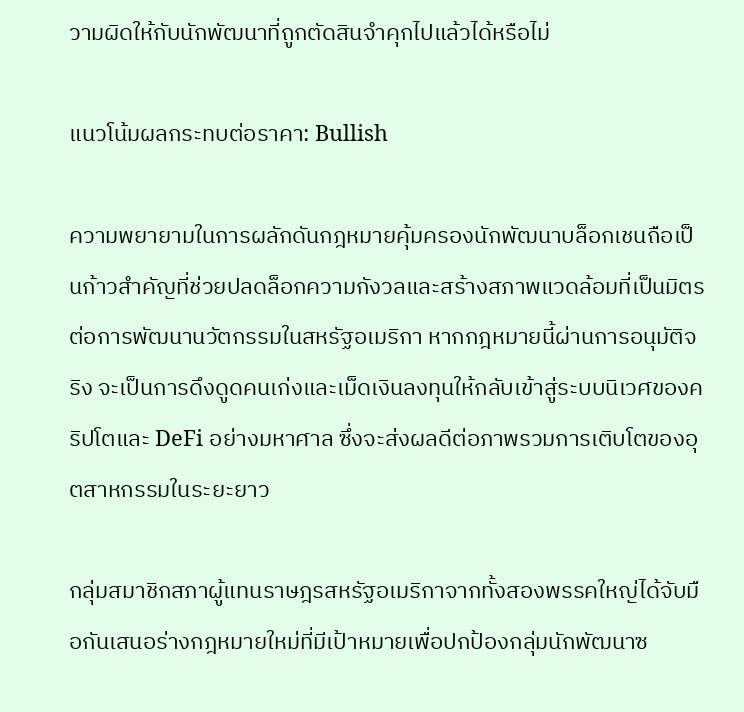วามผิดให้กับนักพัฒนาที่ถูกตัดสินจำคุกไปแล้วได้หรือไม่

แนวโน้มผลกระทบต่อราคา: Bullish

ความพยายามในการผลักดันกฎหมายคุ้มครองนักพัฒนาบล็อกเชนถือเป็นก้าวสำคัญที่ช่วยปลดล็อกความกังวลและสร้างสภาพแวดล้อมที่เป็นมิตรต่อการพัฒนานวัตกรรมในสหรัฐอเมริกา หากกฎหมายนี้ผ่านการอนุมัติจริง จะเป็นการดึงดูดคนเก่งและเม็ดเงินลงทุนให้กลับเข้าสู่ระบบนิเวศของคริปโตและ DeFi อย่างมหาศาล ซึ่งจะส่งผลดีต่อภาพรวมการเติบโตของอุตสาหกรรมในระยะยาว

กลุ่มสมาชิกสภาผู้แทนราษฎรสหรัฐอเมริกาจากทั้งสองพรรคใหญ่ได้จับมือกันเสนอร่างกฎหมายใหม่ที่มีเป้าหมายเพื่อปกป้องกลุ่มนักพัฒนาซ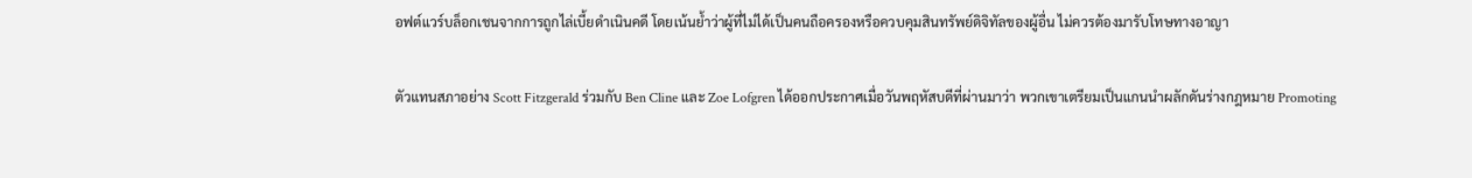อฟต์แวร์บล็อกเชนจากการถูกไล่เบี้ยดำเนินคดี โดยเน้นย้ำว่าผู้ที่ไม่ได้เป็นคนถือครองหรือควบคุมสินทรัพย์ดิจิทัลของผู้อื่น ไม่ควรต้องมารับโทษทางอาญา

ตัวแทนสภาอย่าง Scott Fitzgerald ร่วมกับ Ben Cline และ Zoe Lofgren ได้ออกประกาศเมื่อวันพฤหัสบดีที่ผ่านมาว่า พวกเขาเตรียมเป็นแกนนำผลักดันร่างกฎหมาย Promoting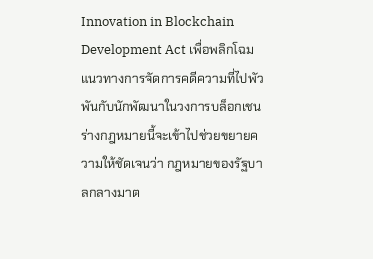Innovation in Blockchain Development Act เพื่อพลิกโฉมแนวทางการจัดการคดีความที่ไปพัวพันกับนักพัฒนาในวงการบล็อกเชน ร่างกฎหมายนี้จะเข้าไปช่วยขยายความให้ชัดเจนว่า กฎหมายของรัฐบาลกลางมาต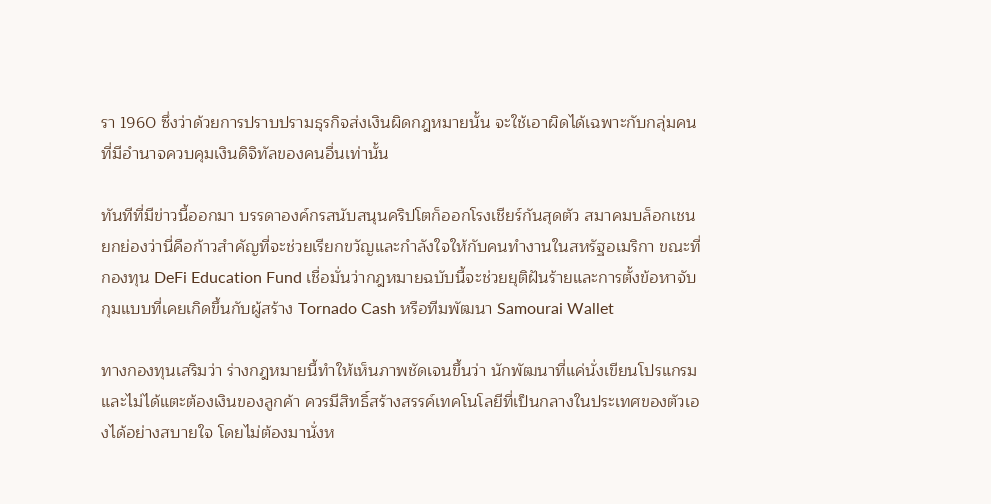รา 1960 ซึ่งว่าด้วยการปราบปรามธุรกิจส่งเงินผิดกฎหมายนั้น จะใช้เอาผิดได้เฉพาะกับกลุ่มคนที่มีอำนาจควบคุมเงินดิจิทัลของคนอื่นเท่านั้น

ทันทีที่มีข่าวนี้ออกมา บรรดาองค์กรสนับสนุนคริปโตก็ออกโรงเชียร์กันสุดตัว สมาคมบล็อกเชนยกย่องว่านี่คือก้าวสำคัญที่จะช่วยเรียกขวัญและกำลังใจให้กับคนทำงานในสหรัฐอเมริกา ขณะที่กองทุน DeFi Education Fund เชื่อมั่นว่ากฎหมายฉบับนี้จะช่วยยุติฝันร้ายและการตั้งข้อหาจับกุมแบบที่เคยเกิดขึ้นกับผู้สร้าง Tornado Cash หรือทีมพัฒนา Samourai Wallet

ทางกองทุนเสริมว่า ร่างกฎหมายนี้ทำให้เห็นภาพชัดเจนขึ้นว่า นักพัฒนาที่แค่นั่งเขียนโปรแกรมและไม่ได้แตะต้องเงินของลูกค้า ควรมีสิทธิ์สร้างสรรค์เทคโนโลยีที่เป็นกลางในประเทศของตัวเองได้อย่างสบายใจ โดยไม่ต้องมานั่งห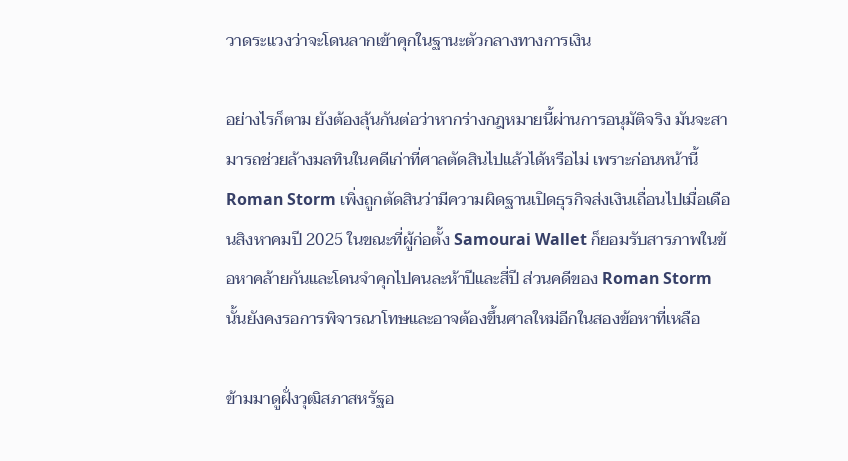วาดระแวงว่าจะโดนลากเข้าคุกในฐานะตัวกลางทางการเงิน

อย่างไรก็ตาม ยังต้องลุ้นกันต่อว่าหากร่างกฎหมายนี้ผ่านการอนุมัติจริง มันจะสามารถช่วยล้างมลทินในคดีเก่าที่ศาลตัดสินไปแล้วได้หรือไม่ เพราะก่อนหน้านี้ Roman Storm เพิ่งถูกตัดสินว่ามีความผิดฐานเปิดธุรกิจส่งเงินเถื่อนไปเมื่อเดือนสิงหาคมปี 2025 ในขณะที่ผู้ก่อตั้ง Samourai Wallet ก็ยอมรับสารภาพในข้อหาคล้ายกันและโดนจำคุกไปคนละห้าปีและสี่ปี ส่วนคดีของ Roman Storm นั้นยังคงรอการพิจารณาโทษและอาจต้องขึ้นศาลใหม่อีกในสองข้อหาที่เหลือ

ข้ามมาดูฝั่งวุฒิสภาสหรัฐอ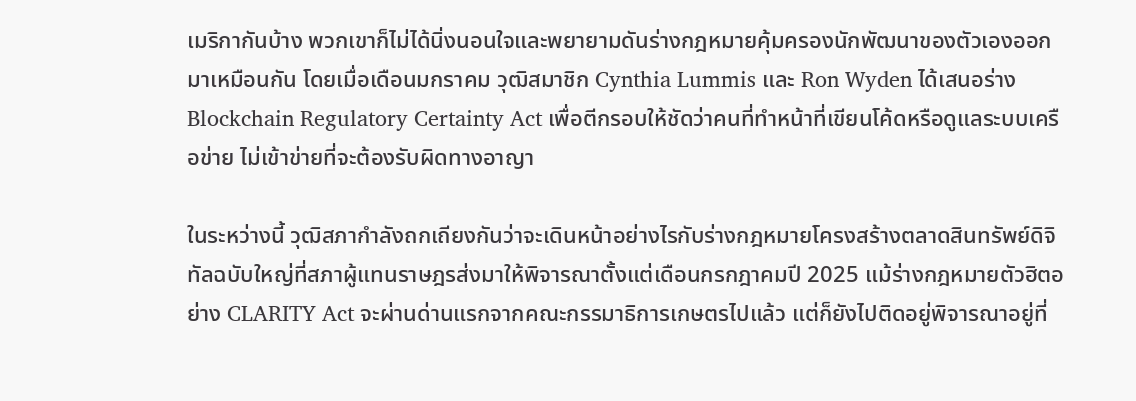เมริกากันบ้าง พวกเขาก็ไม่ได้นิ่งนอนใจและพยายามดันร่างกฎหมายคุ้มครองนักพัฒนาของตัวเองออกมาเหมือนกัน โดยเมื่อเดือนมกราคม วุฒิสมาชิก Cynthia Lummis และ Ron Wyden ได้เสนอร่าง Blockchain Regulatory Certainty Act เพื่อตีกรอบให้ชัดว่าคนที่ทำหน้าที่เขียนโค้ดหรือดูแลระบบเครือข่าย ไม่เข้าข่ายที่จะต้องรับผิดทางอาญา

ในระหว่างนี้ วุฒิสภากำลังถกเถียงกันว่าจะเดินหน้าอย่างไรกับร่างกฎหมายโครงสร้างตลาดสินทรัพย์ดิจิทัลฉบับใหญ่ที่สภาผู้แทนราษฎรส่งมาให้พิจารณาตั้งแต่เดือนกรกฎาคมปี 2025 แม้ร่างกฎหมายตัวฮิตอย่าง CLARITY Act จะผ่านด่านแรกจากคณะกรรมาธิการเกษตรไปแล้ว แต่ก็ยังไปติดอยู่พิจารณาอยู่ที่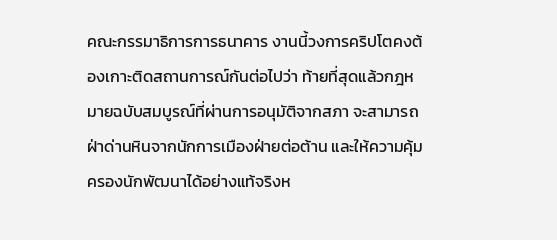คณะกรรมาธิการการธนาคาร งานนี้วงการคริปโตคงต้องเกาะติดสถานการณ์กันต่อไปว่า ท้ายที่สุดแล้วกฎหมายฉบับสมบูรณ์ที่ผ่านการอนุมัติจากสภา จะสามารถฝ่าด่านหินจากนักการเมืองฝ่ายต่อต้าน และให้ความคุ้มครองนักพัฒนาได้อย่างแท้จริงห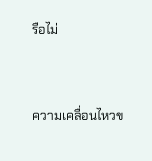รือไม่


ความเคลื่อนไหวข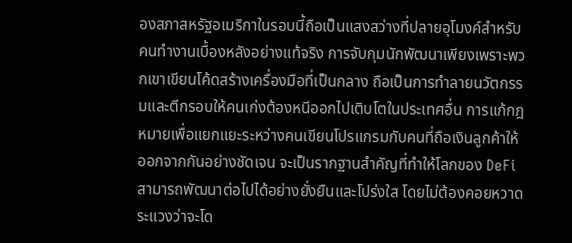องสภาสหรัฐอเมริกาในรอบนี้ถือเป็นแสงสว่างที่ปลายอุโมงค์สำหรับคนทำงานเบื้องหลังอย่างแท้จริง การจับกุมนักพัฒนาเพียงเพราะพวกเขาเขียนโค้ดสร้างเครื่องมือที่เป็นกลาง ถือเป็นการทำลายนวัตกรรมและตีกรอบให้คนเก่งต้องหนีออกไปเติบโตในประเทศอื่น การแก้กฎหมายเพื่อแยกแยะระหว่างคนเขียนโปรแกรมกับคนที่ถือเงินลูกค้าให้ออกจากกันอย่างชัดเจน จะเป็นรากฐานสำคัญที่ทำให้โลกของ DeFi สามารถพัฒนาต่อไปได้อย่างยั่งยืนและโปร่งใส โดยไม่ต้องคอยหวาดระแวงว่าจะโด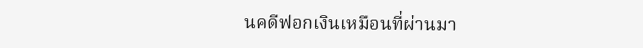นคดีฟอกเงินเหมือนที่ผ่านมา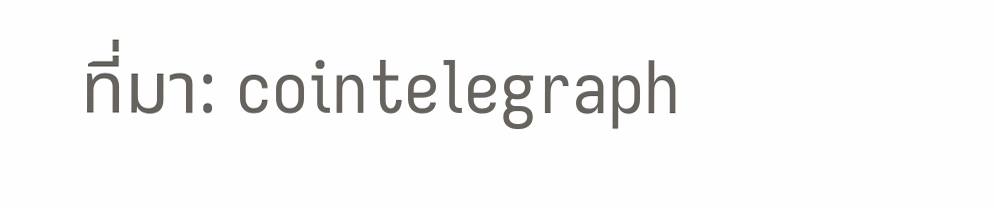ที่มา: cointelegraph